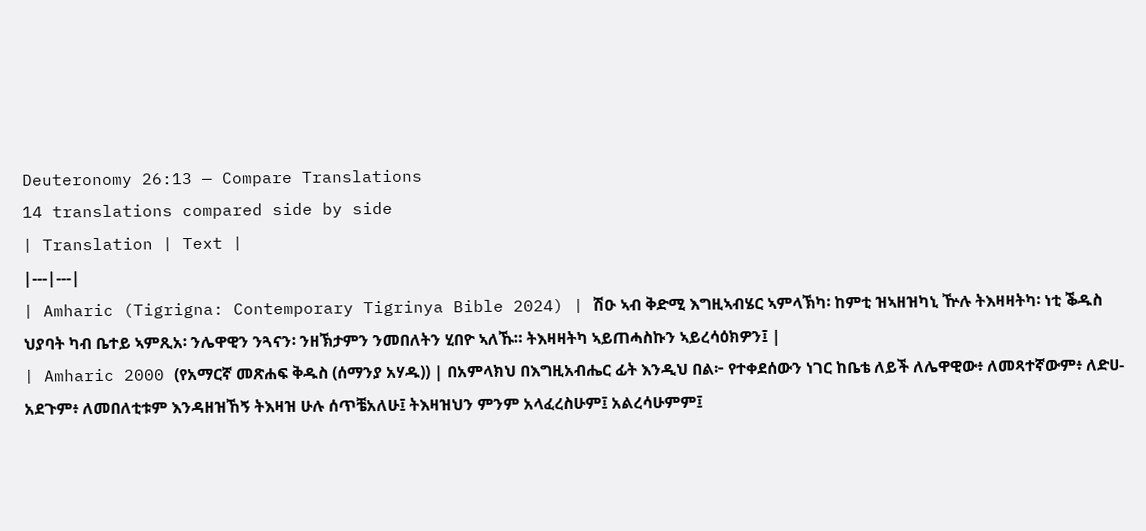Deuteronomy 26:13 — Compare Translations
14 translations compared side by side
| Translation | Text |
|---|---|
| Amharic (Tigrigna: Contemporary Tigrinya Bible 2024) | ሽዑ ኣብ ቅድሚ እግዚኣብሄር ኣምላኽካ፡ ከምቲ ዝኣዘዝካኒ ዅሉ ትእዛዛትካ፡ ነቲ ቕዱስ ህያባት ካብ ቤተይ ኣምጺአ፡ ንሌዋዊን ንጓናን፡ ንዘኽታምን ንመበለትን ሂበዮ ኣለኹ። ትእዛዛትካ ኣይጠሓስኩን ኣይረሳዕክዎን፤ |
| Amharic 2000 (የአማርኛ መጽሐፍ ቅዱስ (ሰማንያ አሃዱ)) | በአምላክህ በእግዚአብሔር ፊት እንዲህ በል፦ የተቀደሰውን ነገር ከቤቴ ለይች ለሌዋዊው፥ ለመጻተኛውም፥ ለድሀ-አደጉም፥ ለመበለቲቱም እንዳዘዝኸኝ ትእዛዝ ሁሉ ሰጥቼአለሁ፤ ትእዛዝህን ምንም አላፈረስሁም፤ አልረሳሁምም፤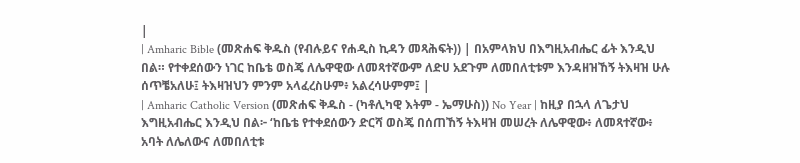|
| Amharic Bible (መጽሐፍ ቅዱስ (የብሉይና የሐዲስ ኪዳን መጻሕፍት)) | በአምላክህ በእግዚአብሔር ፊት እንዲህ በል። የተቀደሰውን ነገር ከቤቴ ወስጄ ለሌዋዊው ለመጻተኛውም ለድሀ አደጉም ለመበለቲቱም እንዳዘዝኸኝ ትእዛዝ ሁሉ ሰጥቼአለሁ፤ ትእዛዝህን ምንም አላፈረስሁም፥ አልረሳሁምም፤ |
| Amharic Catholic Version (መጽሐፍ ቅዱስ - (ካቶሊካዊ እትም - ኤማሁስ)) No Year | ከዚያ በኋላ ለጌታህ እግዚአብሔር እንዲህ በል፦ ‘ከቤቴ የተቀደሰውን ድርሻ ወስጄ በሰጠኸኝ ትእዛዝ መሠረት ለሌዋዊው፥ ለመጻተኛው፥ አባት ለሌለውና ለመበለቲቱ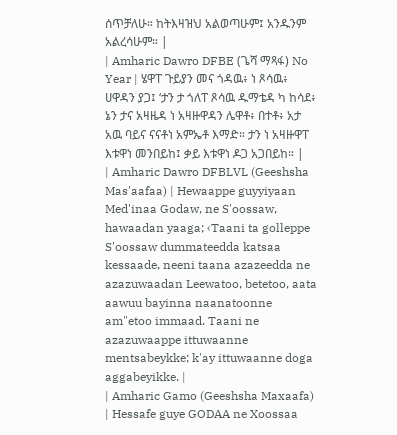ሰጥቻለሁ። ከትእዛዝህ አልወጣሁም፤ አንዱንም አልረሳሁም። |
| Amharic Dawro DFBE (ጌሻ ማጻፋ) No Year | ሄዋፐ ጉይያን መና ጎዳዉ፥ ነ ጾሳዉ፥ ሀዋዳን ያጋ፤ ‘ታን ታ ጎለፐ ጾሳዉ ዱማቴዳ ካ ከሳደ፥ ኔን ታና አዛዜዳ ነ አዛዙዋዳን ሌዋቶ፥ በተቶ፥ አታ አዉ ባይና ናናቶነ አምኤቶ እማድ። ታን ነ አዛዙዋፐ እቱዋነ መንበይከ፤ ቃይ እቱዋነ ዶጋ አጋበይከ። |
| Amharic Dawro DFBLVL (Geeshsha Mas'aafaa) | Hewaappe guyyiyaan Med'inaa Godaw, ne S'oossaw, hawaadan yaaga; ‹Taani ta golleppe S'oossaw dummateedda katsaa kessaade, neeni taana azazeedda ne azazuwaadan Leewatoo, betetoo, aata aawuu bayinna naanatoonne am"etoo immaad. Taani ne azazuwaappe ittuwaanne mentsabeykke; k'ay ittuwaanne doga aggabeyikke. |
| Amharic Gamo (Geeshsha Maxaafa) | Hessafe guye GODAA ne Xoossaa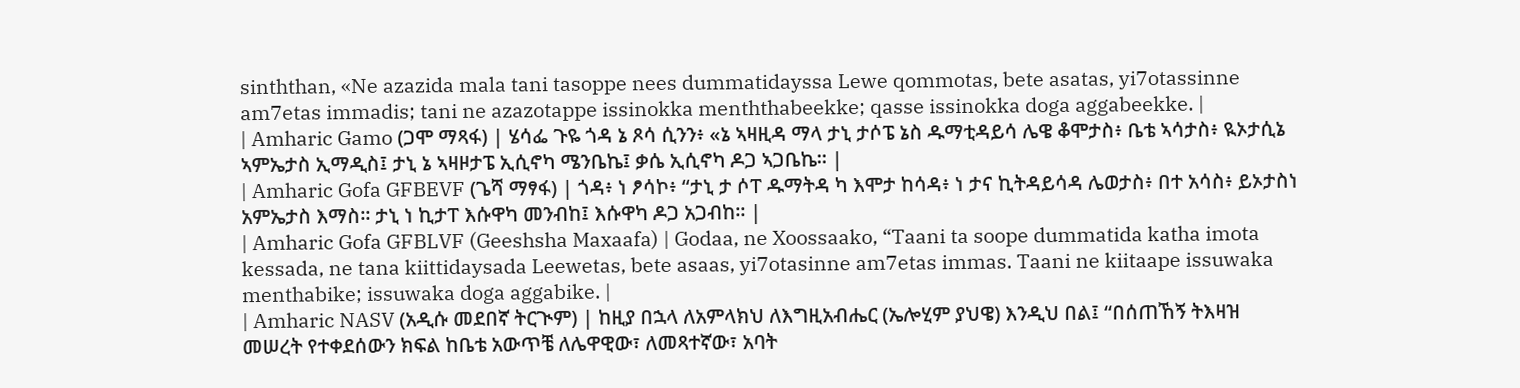sinththan, «Ne azazida mala tani tasoppe nees dummatidayssa Lewe qommotas, bete asatas, yi7otassinne am7etas immadis; tani ne azazotappe issinokka menththabeekke; qasse issinokka doga aggabeekke. |
| Amharic Gamo (ጋሞ ማጻፋ) | ሄሳፌ ጉዬ ጎዳ ኔ ጾሳ ሲንን፥ «ኔ ኣዛዚዳ ማላ ታኒ ታሶፔ ኔስ ዱማቲዳይሳ ሌዌ ቆሞታስ፥ ቤቴ ኣሳታስ፥ ዪኦታሲኔ ኣምኤታስ ኢማዲስ፤ ታኒ ኔ ኣዛዞታፔ ኢሲኖካ ሜንቤኬ፤ ቃሴ ኢሲኖካ ዶጋ ኣጋቤኬ። |
| Amharic Gofa GFBEVF (ጌሻ ማፃፋ) | ጎዳ፥ ነ ፆሳኮ፥ “ታኒ ታ ሶፐ ዱማትዳ ካ እሞታ ከሳዳ፥ ነ ታና ኪትዳይሳዳ ሌወታስ፥ በተ አሳስ፥ ይኦታስነ አምኤታስ እማስ። ታኒ ነ ኪታፐ እሱዋካ መንብከ፤ እሱዋካ ዶጋ አጋብከ። |
| Amharic Gofa GFBLVF (Geeshsha Maxaafa) | Godaa, ne Xoossaako, “Taani ta soope dummatida katha imota kessada, ne tana kiittidaysada Leewetas, bete asaas, yi7otasinne am7etas immas. Taani ne kiitaape issuwaka menthabike; issuwaka doga aggabike. |
| Amharic NASV (አዲሱ መደበኛ ትርጒም) | ከዚያ በኋላ ለአምላክህ ለእግዚአብሔር (ኤሎሂም ያህዌ) እንዲህ በል፤ “በሰጠኸኝ ትእዛዝ መሠረት የተቀደሰውን ክፍል ከቤቴ አውጥቼ ለሌዋዊው፣ ለመጻተኛው፣ አባት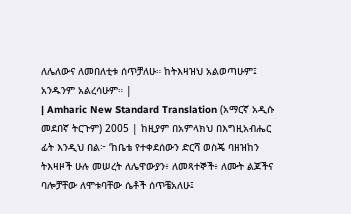ለሌለውና ለመበለቲቱ ሰጥቻለሁ። ከትእዛዝህ አልወጣሁም፤ አንዱንም አልረሳሁም። |
| Amharic New Standard Translation (አማርኛ አዲሱ መደበኛ ትርጉም) 2005 | ከዚያም በአምላክህ በእግዚአብሔር ፊት እንዲህ በል፦ ‘ከቤቴ የተቀደሰውን ድርሻ ወስጄ ባዘዝከን ትእዛዞች ሁሉ መሠረት ለሌዋውያን፥ ለመጻተኞች፥ ለሙት ልጆችና ባሎቻቸው ለሞቱባቸው ሴቶች ሰጥቼአለሁ፤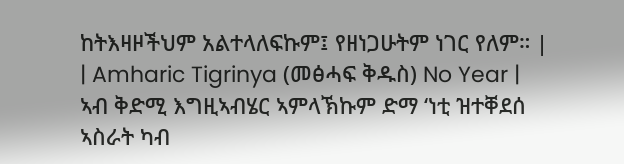ከትእዛዞችህም አልተላለፍኩም፤ የዘነጋሁትም ነገር የለም። |
| Amharic Tigrinya (መፅሓፍ ቅዱስ) No Year | ኣብ ቅድሚ እግዚኣብሄር ኣምላኽኩም ድማ ‘ነቲ ዝተቐደሰ ኣስራት ካብ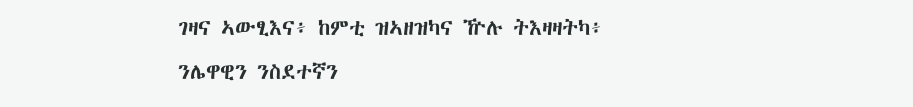ገዛና ኣውፂእና፥ ከምቲ ዝኣዘዝካና ዅሉ ትእዛዛትካ፥ ንሌዋዊን ንስደተኛን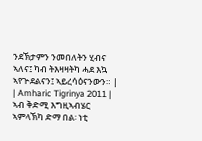ንደኽታምን ንመበለትን ሂብና ኣለና፤ ካብ ትእዛዛትካ ሓደ እኳ ኣየጕደልናን፤ ኣይረሳዕናንውን። |
| Amharic Tigrinya 2011 | ኣብ ቅድሚ እግዚኣብሄር ኣምላኽካ ድማ በል፡ ነቲ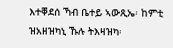እተቐደሰ ኻብ ቤተይ ኣውጺኤ፡ ከምቲ ዝአዘዝካኒ ኹሉ ትእዛዝካ፡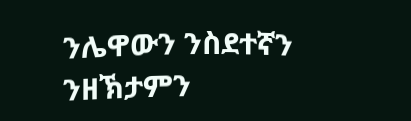ንሌዋውን ንስደተኛን ንዘኽታምን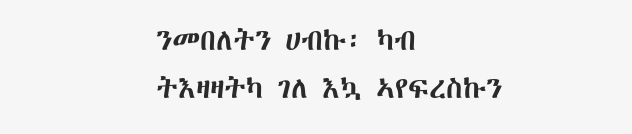ንመበለትን ሀብኩ፡ ካብ ትእዛዛትካ ገለ እኳ ኣየፍረስኩን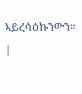ኣይረሳዕኩንውን። |